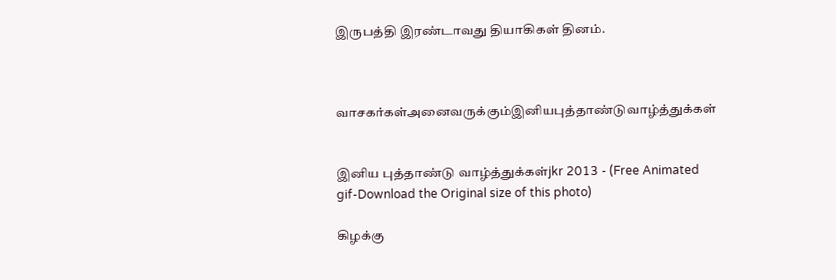இருபத்தி இரண்டாவது தியாகிகள் தினம்.



வாசகர்கள்அனைவருக்கும்இனியபுத்தாண்டுவாழ்த்துக்கள்


இனிய புத்தாண்டு வாழ்த்துக்கள்jkr 2013 - (Free Animated gif-Download the Original size of this photo)

கிழக்கு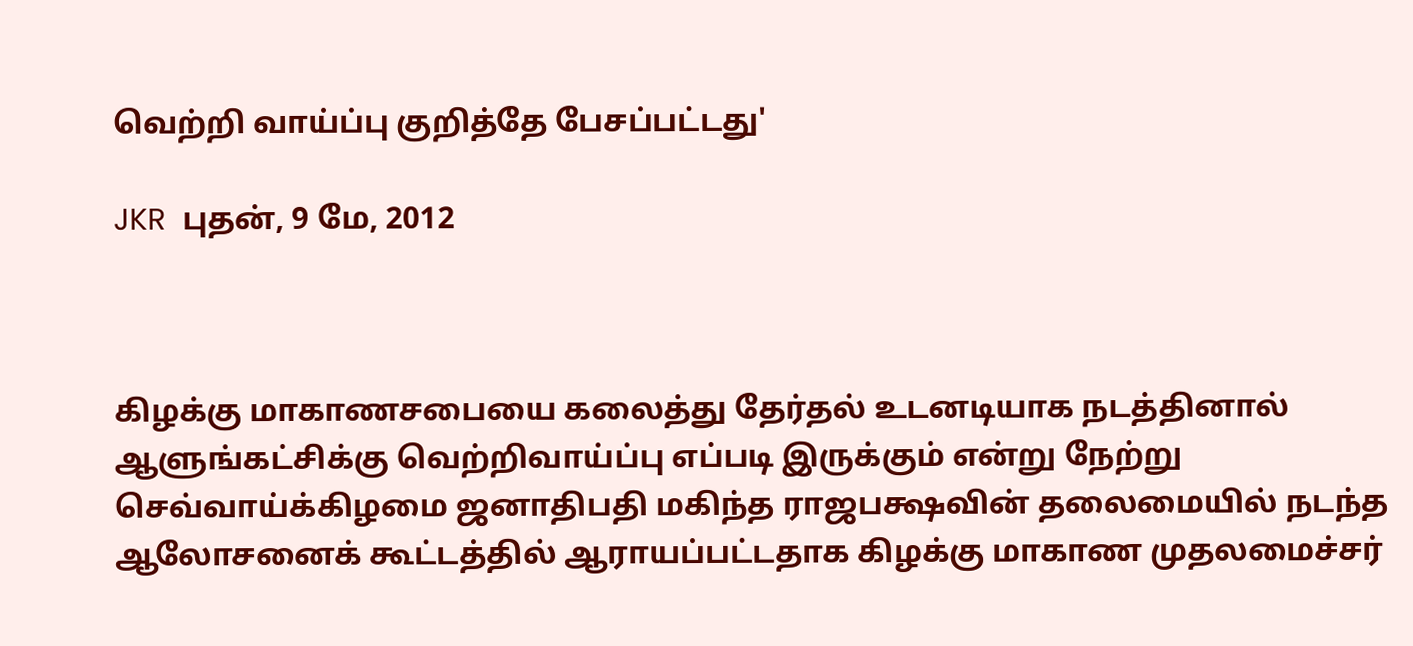வெற்றி வாய்ப்பு குறித்தே பேசப்பட்டது'

JKR  புதன், 9 மே, 2012



கிழக்கு மாகாணசபையை கலைத்து தேர்தல் உடனடியாக நடத்தினால் ஆளுங்கட்சிக்கு வெற்றிவாய்ப்பு எப்படி இருக்கும் என்று நேற்று செவ்வாய்க்கிழமை ஜனாதிபதி மகிந்த ராஜபக்ஷவின் தலைமையில் நடந்த ஆலோசனைக் கூட்டத்தில் ஆராயப்பட்டதாக கிழக்கு மாகாண முதலமைச்சர்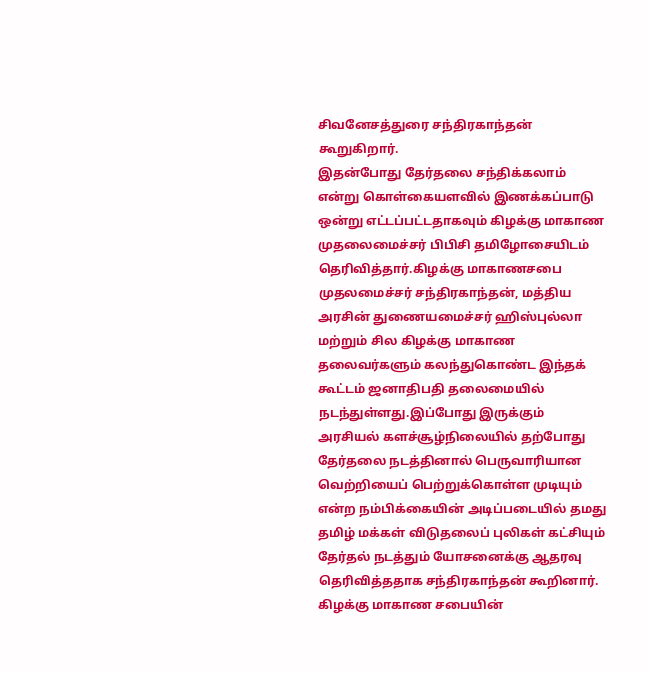சிவனேசத்துரை சந்திரகாந்தன் கூறுகிறார்.
இதன்போது தேர்தலை சந்திக்கலாம் என்று கொள்கையளவில் இணக்கப்பாடு ஒன்று எட்டப்பட்டதாகவும் கிழக்கு மாகாண முதலைமைச்சர் பிபிசி தமிழோசையிடம் தெரிவித்தார்.கிழக்கு மாகாணசபை முதலமைச்சர் சந்திரகாந்தன், மத்திய அரசின் துணையமைச்சர் ஹிஸ்புல்லா மற்றும் சில கிழக்கு மாகாண தலைவர்களும் கலந்துகொண்ட இந்தக் கூட்டம் ஜனாதிபதி தலைமையில் நடந்துள்ளது.இப்போது இருக்கும் அரசியல் களச்சூழ்நிலையில் தற்போது தேர்தலை நடத்தினால் பெருவாரியான வெற்றியைப் பெற்றுக்கொள்ள முடியும் என்ற நம்பிக்கையின் அடிப்படையில் தமது தமிழ் மக்கள் விடுதலைப் புலிகள் கட்சியும் தேர்தல் நடத்தும் யோசனைக்கு ஆதரவு தெரிவித்ததாக சந்திரகாந்தன் கூறினார். கிழக்கு மாகாண சபையின்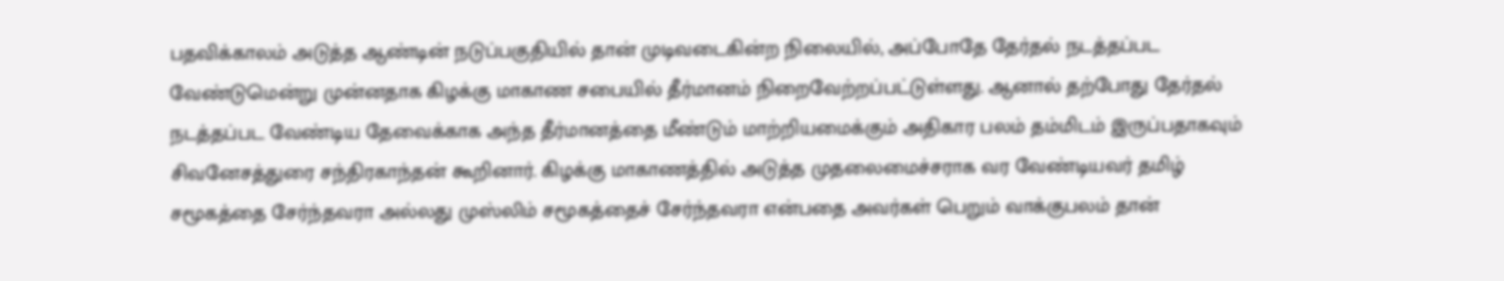பதவிக்காலம் அடுத்த ஆண்டின் நடுப்பகுதியில் தான் முடிவடைகின்ற நிலையில், அப்போதே தேர்தல் நடத்தப்பட வேண்டுமென்று முன்னதாக கிழக்கு மாகாண சபையில் தீர்மானம் நிறைவேற்றப்பட்டுள்ளது. ஆனால் தற்போது தேர்தல் நடத்தப்பட வேண்டிய தேவைக்காக அந்த தீர்மானத்தை மீண்டும் மாற்றியமைக்கும் அதிகார பலம் தம்மிடம் இருப்பதாகவும் சிவனேசத்துரை சந்திரகாந்தன் கூறினார். கிழக்கு மாகாணத்தில் அடுத்த முதலைமைச்சராக வர வேண்டியவர் தமிழ் சமூகத்தை சேர்ந்தவரா அல்லது முஸ்லிம் சமூகத்தைச் சேர்ந்தவரா என்பதை அவர்கள் பெறும் வாக்குபலம் தான்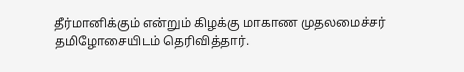தீர்மானிக்கும் என்றும் கிழக்கு மாகாண முதலமைச்சர் தமிழோசையிடம் தெரிவித்தார்.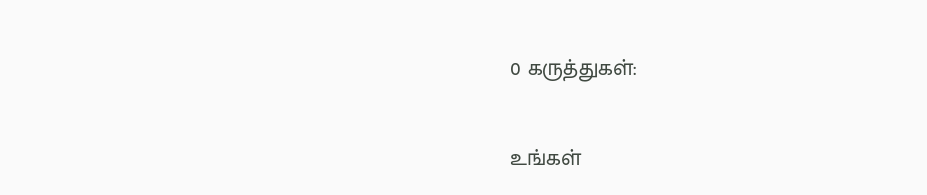0 கருத்துகள்:

உங்கள்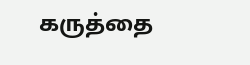கருத்தை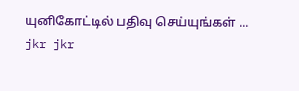யுனிகோட்டில் பதிவு செய்யுங்கள் ...
jkr jkr